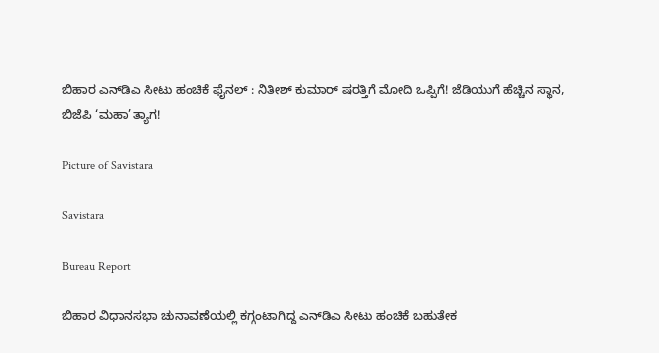ಬಿಹಾರ ಎನ್‌ಡಿಎ ಸೀಟು ಹಂಚಿಕೆ ಫೈನಲ್‌ : ನಿತೀಶ್‌ ಕುಮಾರ್ ಷರತ್ತಿಗೆ‌ ಮೋದಿ ಒಪ್ಪಿಗೆ! ಜೆಡಿಯುಗೆ ಹೆಚ್ಚಿನ ಸ್ಥಾನ, ಬಿಜೆಪಿ ‘ಮಹಾ’ತ್ಯಾಗ!

Picture of Savistara

Savistara

Bureau Report

ಬಿಹಾರ ವಿಧಾನಸಭಾ ಚುನಾವಣೆಯಲ್ಲಿ ಕಗ್ಗಂಟಾಗಿದ್ದ ಎನ್‌ಡಿಎ ಸೀಟು ಹಂಚಿಕೆ ಬಹುತೇಕ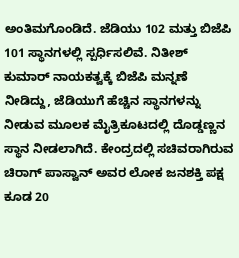ಅಂತಿಮಗೊಂಡಿದೆ. ಜೆಡಿಯು 102 ಮತ್ತು ಬಿಜೆಪಿ 101 ಸ್ಥಾನಗಳಲ್ಲಿ ಸ್ಪರ್ಧಿಸಲಿವೆ. ನಿತೀಶ್ ಕುಮಾರ್ ನಾಯಕತ್ವಕ್ಕೆ ಬಿಜೆಪಿ ಮನ್ನಣೆ ನೀಡಿದ್ದು, ಜೆಡಿಯುಗೆ ಹೆಚ್ಚಿನ ಸ್ಥಾನಗಳನ್ನು ನೀಡುವ ಮೂಲಕ ಮೈತ್ರಿಕೂಟದಲ್ಲಿ ದೊಡ್ಡಣ್ಣನ ಸ್ಥಾನ ನೀಡಲಾಗಿದೆ. ಕೇಂದ್ರದಲ್ಲಿ ಸಚಿವರಾಗಿರುವ ಚಿರಾಗ್ ಪಾಸ್ವಾನ್ ಅವರ ಲೋಕ ಜನಶಕ್ತಿ ಪಕ್ಷ ಕೂಡ 20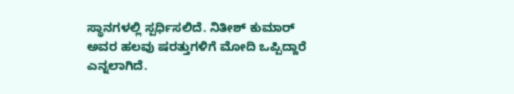ಸ್ಥಾನಗಳಲ್ಲಿ ಸ್ಪರ್ಧಿಸಲಿದೆ. ನಿತೀಶ್‌ ಕುಮಾರ್‌ ಅವರ ಹಲವು ಷರತ್ತುಗಳಿಗೆ ಮೋದಿ ಒಪ್ಪಿದ್ದಾರೆ ಎನ್ನಲಾಗಿದೆ.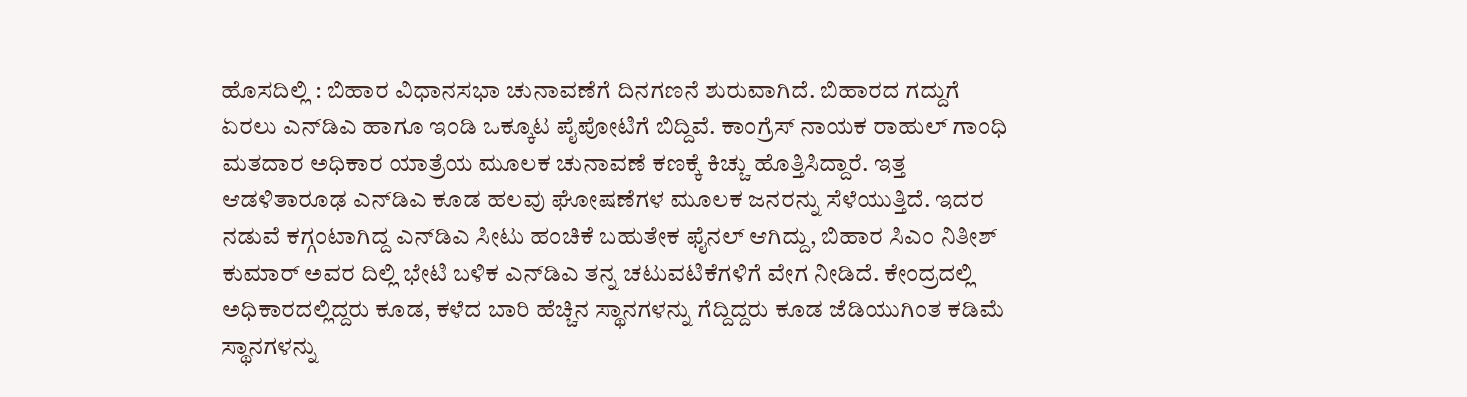ಹೊಸದಿಲ್ಲಿ : ಬಿಹಾರ ವಿಧಾನಸಭಾ ಚುನಾವಣೆಗೆ ದಿನಗಣನೆ ಶುರುವಾಗಿದೆ. ಬಿಹಾರದ ಗದ್ದುಗೆ ಏರಲು ಎನ್‌ಡಿಎ ಹಾಗೂ ಇಂಡಿ ಒಕ್ಕೂಟ ಪೈಪೋಟಿಗೆ ಬಿದ್ದಿವೆ. ಕಾಂಗ್ರೆಸ್‌ ನಾಯಕ ರಾಹುಲ್‌ ಗಾಂಧಿ ಮತದಾರ ಅಧಿಕಾರ ಯಾತ್ರೆಯ ಮೂಲಕ ಚುನಾವಣೆ ಕಣಕ್ಕೆ ಕಿಚ್ಚು ಹೊತ್ತಿಸಿದ್ದಾರೆ. ಇತ್ತ ಆಡಳಿತಾರೂಢ ಎನ್‌ಡಿಎ ಕೂಡ ಹಲವು ಘೋಷಣೆಗಳ ಮೂಲಕ ಜನರನ್ನು ಸೆಳೆಯುತ್ತಿದೆ. ಇದರ ನಡುವೆ ಕಗ್ಗಂಟಾಗಿದ್ದ ಎನ್‌ಡಿಎ ಸೀಟು ಹಂಚಿಕೆ ಬಹುತೇಕ ಫೈನಲ್‌ ಆಗಿದ್ದು, ಬಿಹಾರ ಸಿಎಂ ನಿತೀಶ್‌ ಕುಮಾರ್‌ ಅವರ ದಿಲ್ಲಿ ಭೇಟಿ ಬಳಿಕ ಎನ್‌ಡಿಎ ತನ್ನ ಚಟುವಟಿಕೆಗಳಿಗೆ ವೇಗ ನೀಡಿದೆ. ಕೇಂದ್ರದಲ್ಲಿ ಅಧಿಕಾರದಲ್ಲಿದ್ದರು ಕೂಡ, ಕಳೆದ ಬಾರಿ ಹೆಚ್ಚಿನ ಸ್ಥಾನಗಳನ್ನು ಗೆದ್ದಿದ್ದರು ಕೂಡ ಜೆಡಿಯುಗಿಂತ ಕಡಿಮೆ ಸ್ಥಾನಗಳನ್ನು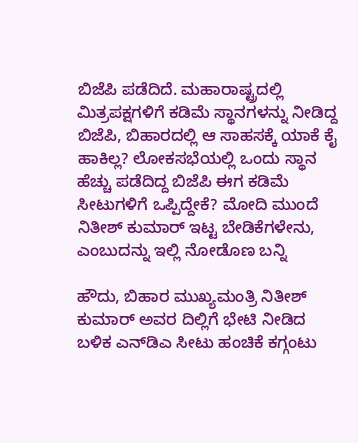ಬಿಜೆಪಿ ಪಡೆದಿದೆ. ಮಹಾರಾಷ್ಟ್ರದಲ್ಲಿ ಮಿತ್ರಪಕ್ಷಗಳಿಗೆ ಕಡಿಮೆ ಸ್ಥಾನಗಳನ್ನು ನೀಡಿದ್ದ ಬಿಜೆಪಿ, ಬಿಹಾರದಲ್ಲಿ ಆ ಸಾಹಸಕ್ಕೆ ಯಾಕೆ ಕೈ ಹಾಕಿಲ್ಲ? ಲೋಕಸಭೆಯಲ್ಲಿ ಒಂದು ಸ್ಥಾನ ಹೆಚ್ಚು ಪಡೆದಿದ್ದ ಬಿಜೆಪಿ ಈಗ ಕಡಿಮೆ ಸೀಟುಗಳಿಗೆ ಒಪ್ಪಿದ್ದೇಕೆ? ಮೋದಿ ಮುಂದೆ ನಿತೀಶ್‌ ಕುಮಾರ್‌ ಇಟ್ಟ ಬೇಡಿಕೆಗಳೇನು, ಎಂಬುದನ್ನು ಇಲ್ಲಿ ನೋಡೊಣ ಬನ್ನಿ

ಹೌದು, ಬಿಹಾರ ಮುಖ್ಯಮಂತ್ರಿ ನಿತೀಶ್ ಕುಮಾರ್ ಅವರ ದಿಲ್ಲಿಗೆ ಭೇಟಿ ನೀಡಿದ ಬಳಿಕ ಎನ್‌ಡಿಎ ಸೀಟು ಹಂಚಿಕೆ ಕಗ್ಗಂಟು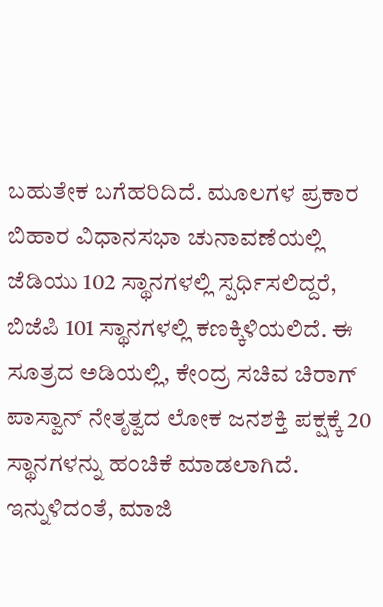ಬಹುತೇಕ ಬಗೆಹರಿದಿದೆ. ಮೂಲಗಳ ಪ್ರಕಾರ ಬಿಹಾರ ವಿಧಾನಸಭಾ ಚುನಾವಣೆಯಲ್ಲಿ ಜೆಡಿಯು 102 ಸ್ಥಾನಗಳಲ್ಲಿ ಸ್ಪರ್ಧಿಸಲಿದ್ದರೆ, ಬಿಜೆಪಿ 101 ಸ್ಥಾನಗಳಲ್ಲಿ ಕಣಕ್ಕಿಳಿಯಲಿದೆ. ಈ ಸೂತ್ರದ ಅಡಿಯಲ್ಲಿ, ಕೇಂದ್ರ ಸಚಿವ ಚಿರಾಗ್ ಪಾಸ್ವಾನ್ ನೇತೃತ್ವದ ಲೋಕ ಜನಶಕ್ತಿ ಪಕ್ಷಕ್ಕೆ 20 ಸ್ಥಾನಗಳನ್ನು ಹಂಚಿಕೆ ಮಾಡಲಾಗಿದೆ. ಇನ್ನುಳಿದಂತೆ, ಮಾಜಿ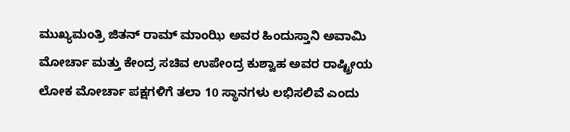ಮುಖ್ಯಮಂತ್ರಿ ಜಿತನ್ ರಾಮ್ ಮಾಂಝಿ ಅವರ ಹಿಂದುಸ್ತಾನಿ ಅವಾಮಿ ಮೋರ್ಚಾ ಮತ್ತು ಕೇಂದ್ರ ಸಚಿವ ಉಪೇಂದ್ರ ಕುಶ್ವಾಹ ಅವರ ರಾಷ್ಟ್ರೀಯ ಲೋಕ ಮೋರ್ಚಾ ಪಕ್ಷಗಳಿಗೆ ತಲಾ 10 ಸ್ಥಾನಗಳು ಲಭಿಸಲಿವೆ ಎಂದು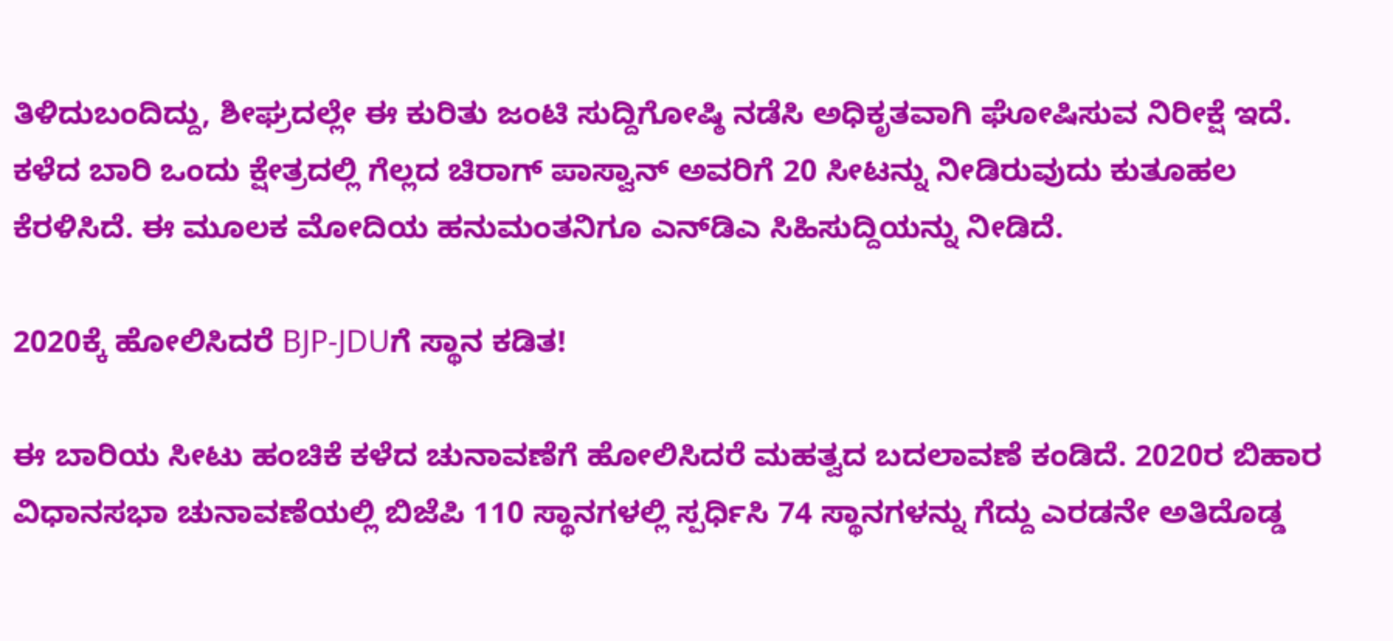ತಿಳಿದುಬಂದಿದ್ದು, ಶೀಘ್ರದಲ್ಲೇ ಈ ಕುರಿತು ಜಂಟಿ ಸುದ್ದಿಗೋಷ್ಠಿ ನಡೆಸಿ ಅಧಿಕೃತವಾಗಿ ಘೋಷಿಸುವ ನಿರೀಕ್ಷೆ ಇದೆ. ಕಳೆದ ಬಾರಿ ಒಂದು ಕ್ಷೇತ್ರದಲ್ಲಿ ಗೆಲ್ಲದ ಚಿರಾಗ್‌ ಪಾಸ್ವಾನ್‌ ಅವರಿಗೆ 20 ಸೀಟನ್ನು ನೀಡಿರುವುದು ಕುತೂಹಲ ಕೆರಳಿಸಿದೆ. ಈ ಮೂಲಕ ಮೋದಿಯ ಹನುಮಂತನಿಗೂ ಎನ್‌ಡಿಎ ಸಿಹಿಸುದ್ದಿಯನ್ನು ನೀಡಿದೆ.

2020ಕ್ಕೆ ಹೋಲಿಸಿದರೆ BJP-JDUಗೆ ಸ್ಥಾನ ಕಡಿತ!

ಈ ಬಾರಿಯ ಸೀಟು ಹಂಚಿಕೆ ಕಳೆದ ಚುನಾವಣೆಗೆ ಹೋಲಿಸಿದರೆ ಮಹತ್ವದ ಬದಲಾವಣೆ ಕಂಡಿದೆ. 2020ರ ಬಿಹಾರ ವಿಧಾನಸಭಾ ಚುನಾವಣೆಯಲ್ಲಿ ಬಿಜೆಪಿ 110 ಸ್ಥಾನಗಳಲ್ಲಿ ಸ್ಪರ್ಧಿಸಿ 74 ಸ್ಥಾನಗಳನ್ನು ಗೆದ್ದು ಎರಡನೇ ಅತಿದೊಡ್ಡ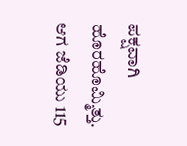ಪಕ್ಷವಾಗಿ ಹೊರಹೊಮ್ಮಿತ್ತು. ಆಗ ಜೆಡಿಯು 115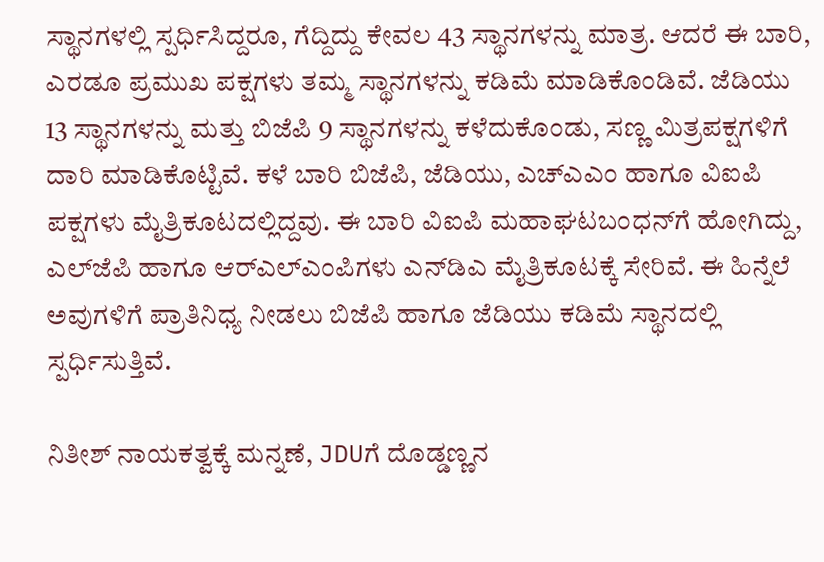ಸ್ಥಾನಗಳಲ್ಲಿ ಸ್ಪರ್ಧಿಸಿದ್ದರೂ, ಗೆದ್ದಿದ್ದು ಕೇವಲ 43 ಸ್ಥಾನಗಳನ್ನು ಮಾತ್ರ. ಆದರೆ ಈ ಬಾರಿ, ಎರಡೂ ಪ್ರಮುಖ ಪಕ್ಷಗಳು ತಮ್ಮ ಸ್ಥಾನಗಳನ್ನು ಕಡಿಮೆ ಮಾಡಿಕೊಂಡಿವೆ. ಜೆಡಿಯು 13 ಸ್ಥಾನಗಳನ್ನು ಮತ್ತು ಬಿಜೆಪಿ 9 ಸ್ಥಾನಗಳನ್ನು ಕಳೆದುಕೊಂಡು, ಸಣ್ಣ ಮಿತ್ರಪಕ್ಷಗಳಿಗೆ ದಾರಿ ಮಾಡಿಕೊಟ್ಟಿವೆ. ಕಳೆ ಬಾರಿ ಬಿಜೆಪಿ, ಜೆಡಿಯು, ಎಚ್‌ಎಎಂ ಹಾಗೂ ವಿಐಪಿ ಪಕ್ಷಗಳು ಮೈತ್ರಿಕೂಟದಲ್ಲಿದ್ದವು. ಈ ಬಾರಿ ವಿಐಪಿ ಮಹಾಘಟಬಂಧನ್‌ಗೆ ಹೋಗಿದ್ದು, ಎಲ್‌ಜೆಪಿ ಹಾಗೂ ಆರ್‌ಎಲ್‌ಎಂಪಿಗಳು ಎನ್‌ಡಿಎ ಮೈತ್ರಿಕೂಟಕ್ಕೆ ಸೇರಿವೆ. ಈ ಹಿನ್ನೆಲೆ ಅವುಗಳಿಗೆ ಪ್ರಾತಿನಿಧ್ಯ ನೀಡಲು ಬಿಜೆಪಿ ಹಾಗೂ ಜೆಡಿಯು ಕಡಿಮೆ ಸ್ಥಾನದಲ್ಲಿ ಸ್ಪರ್ಧಿಸುತ್ತಿವೆ.

ನಿತೀಶ್ ನಾಯಕತ್ವಕ್ಕೆ ಮನ್ನಣೆ, JDUಗೆ ದೊಡ್ಡಣ್ಣನ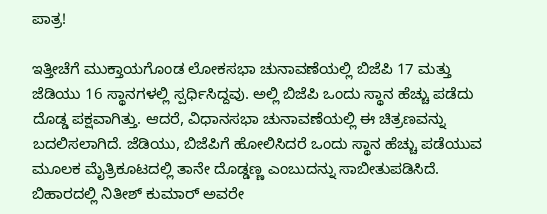ಪಾತ್ರ!

ಇತ್ತೀಚೆಗೆ ಮುಕ್ತಾಯಗೊಂಡ ಲೋಕಸಭಾ ಚುನಾವಣೆಯಲ್ಲಿ ಬಿಜೆಪಿ 17 ಮತ್ತು ಜೆಡಿಯು 16 ಸ್ಥಾನಗಳಲ್ಲಿ ಸ್ಪರ್ಧಿಸಿದ್ದವು. ಅಲ್ಲಿ ಬಿಜೆಪಿ ಒಂದು ಸ್ಥಾನ ಹೆಚ್ಚು ಪಡೆದು ದೊಡ್ಡ ಪಕ್ಷವಾಗಿತ್ತು. ಆದರೆ, ವಿಧಾನಸಭಾ ಚುನಾವಣೆಯಲ್ಲಿ ಈ ಚಿತ್ರಣವನ್ನು ಬದಲಿಸಲಾಗಿದೆ. ಜೆಡಿಯು, ಬಿಜೆಪಿಗೆ ಹೋಲಿಸಿದರೆ ಒಂದು ಸ್ಥಾನ ಹೆಚ್ಚು ಪಡೆಯುವ ಮೂಲಕ ಮೈತ್ರಿಕೂಟದಲ್ಲಿ ತಾನೇ ದೊಡ್ಡಣ್ಣ ಎಂಬುದನ್ನು ಸಾಬೀತುಪಡಿಸಿದೆ. ಬಿಹಾರದಲ್ಲಿ ನಿತೀಶ್ ಕುಮಾರ್ ಅವರೇ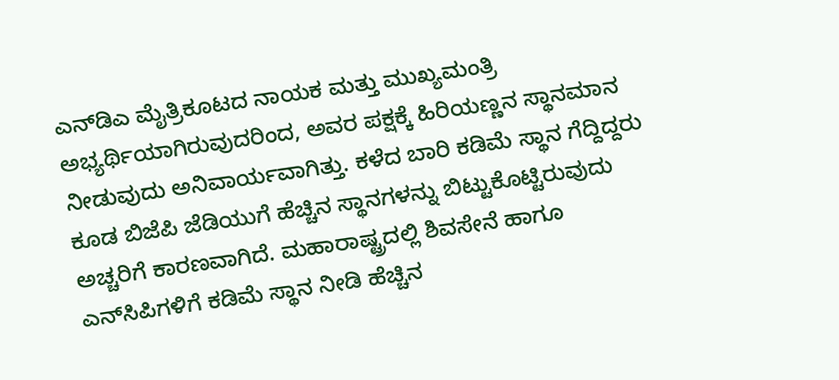ಎನ್‌ಡಿಎ ಮೈತ್ರಿಕೂಟದ ನಾಯಕ ಮತ್ತು ಮುಖ್ಯಮಂತ್ರಿ ಅಭ್ಯರ್ಥಿಯಾಗಿರುವುದರಿಂದ, ಅವರ ಪಕ್ಷಕ್ಕೆ ಹಿರಿಯಣ್ಣನ ಸ್ಥಾನಮಾನ ನೀಡುವುದು ಅನಿವಾರ್ಯವಾಗಿತ್ತು. ಕಳೆದ ಬಾರಿ ಕಡಿಮೆ ಸ್ಥಾನ ಗೆದ್ದಿದ್ದರು ಕೂಡ ಬಿಜೆಪಿ ಜೆಡಿಯುಗೆ ಹೆಚ್ಚಿನ ಸ್ಥಾನಗಳನ್ನು ಬಿಟ್ಟುಕೊಟ್ಟಿರುವುದು ಅಚ್ಚರಿಗೆ ಕಾರಣವಾಗಿದೆ. ಮಹಾರಾಷ್ಟ್ರದಲ್ಲಿ ಶಿವಸೇನೆ ಹಾಗೂ ಎನ್‌ಸಿಪಿಗಳಿಗೆ ಕಡಿಮೆ ಸ್ಥಾನ ನೀಡಿ ಹೆಚ್ಚಿನ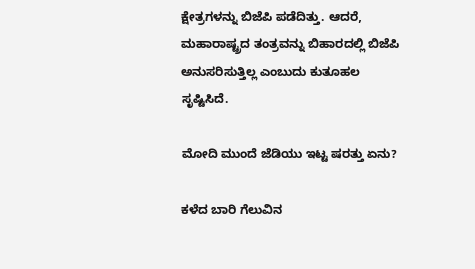ಕ್ಷೇತ್ರಗಳನ್ನು ಬಿಜೆಪಿ ಪಡೆದಿತ್ತು. ಆದರೆ, ಮಹಾರಾಷ್ಟ್ರದ ತಂತ್ರವನ್ನು ಬಿಹಾರದಲ್ಲಿ ಬಿಜೆಪಿ ಅನುಸರಿಸುತ್ತಿಲ್ಲ ಎಂಬುದು ಕುತೂಹಲ ಸೃಷ್ಟಿಸಿದೆ.

ಮೋದಿ ಮುಂದೆ ಜೆಡಿಯು ಇಟ್ಟ ಷರತ್ತು ಏನು?

ಕಳೆದ ಬಾರಿ ಗೆಲುವಿನ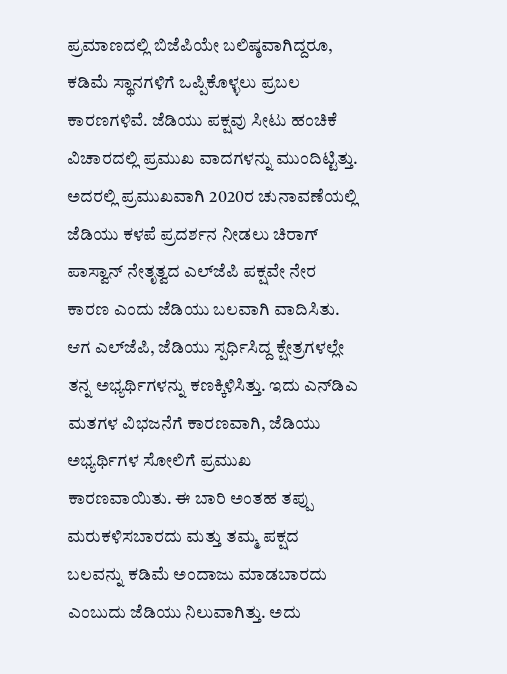ಪ್ರಮಾಣದಲ್ಲಿ ಬಿಜೆಪಿಯೇ ಬಲಿಷ್ಠವಾಗಿದ್ದರೂ, ಕಡಿಮೆ ಸ್ಥಾನಗಳಿಗೆ ಒಪ್ಪಿಕೊಳ್ಳಲು ಪ್ರಬಲ ಕಾರಣಗಳಿವೆ. ಜೆಡಿಯು ಪಕ್ಷವು ಸೀಟು ಹಂಚಿಕೆ ವಿಚಾರದಲ್ಲಿ ಪ್ರಮುಖ ವಾದಗಳನ್ನು ಮುಂದಿಟ್ಟಿತ್ತು. ಅದರಲ್ಲಿ ಪ್ರಮುಖವಾಗಿ 2020ರ ಚುನಾವಣೆಯಲ್ಲಿ ಜೆಡಿಯು ಕಳಪೆ ಪ್ರದರ್ಶನ ನೀಡಲು ಚಿರಾಗ್ ಪಾಸ್ವಾನ್ ನೇತೃತ್ವದ ಎಲ್‌ಜೆಪಿ ಪಕ್ಷವೇ ನೇರ ಕಾರಣ ಎಂದು ಜೆಡಿಯು ಬಲವಾಗಿ ವಾದಿಸಿತು. ಆಗ ಎಲ್‌ಜೆಪಿ, ಜೆಡಿಯು ಸ್ಪರ್ಧಿಸಿದ್ದ ಕ್ಷೇತ್ರಗಳಲ್ಲೇ ತನ್ನ ಅಭ್ಯರ್ಥಿಗಳನ್ನು ಕಣಕ್ಕಿಳಿಸಿತ್ತು. ಇದು ಎನ್‌ಡಿಎ ಮತಗಳ ವಿಭಜನೆಗೆ ಕಾರಣವಾಗಿ, ಜೆಡಿಯು ಅಭ್ಯರ್ಥಿಗಳ ಸೋಲಿಗೆ ಪ್ರಮುಖ ಕಾರಣವಾಯಿತು. ಈ ಬಾರಿ ಅಂತಹ ತಪ್ಪು ಮರುಕಳಿಸಬಾರದು ಮತ್ತು ತಮ್ಮ ಪಕ್ಷದ ಬಲವನ್ನು ಕಡಿಮೆ ಅಂದಾಜು ಮಾಡಬಾರದು ಎಂಬುದು ಜೆಡಿಯು ನಿಲುವಾಗಿತ್ತು. ಅದು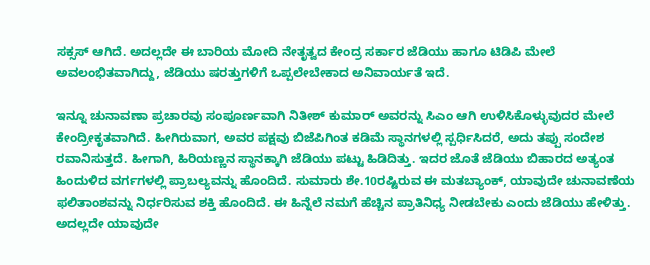ಸಕ್ಸಸ್‌ ಆಗಿದೆ. ಅದಲ್ಲದೇ ಈ ಬಾರಿಯ ಮೋದಿ ನೇತೃತ್ವದ ಕೇಂದ್ರ ಸರ್ಕಾರ ಜೆಡಿಯು ಹಾಗೂ ಟಿಡಿಪಿ ಮೇಲೆ ಅವಲಂಭಿತವಾಗಿದ್ದು, ಜೆಡಿಯು ಷರತ್ತುಗಳಿಗೆ ಒಪ್ಪಲೇಬೇಕಾದ ಅನಿವಾರ್ಯತೆ ಇದೆ.

ಇನ್ನೂ ಚುನಾವಣಾ ಪ್ರಚಾರವು ಸಂಪೂರ್ಣವಾಗಿ ನಿತೀಶ್ ಕುಮಾರ್ ಅವರನ್ನು ಸಿಎಂ ಆಗಿ ಉಳಿಸಿಕೊಳ್ಳುವುದರ ಮೇಲೆ ಕೇಂದ್ರೀಕೃತವಾಗಿದೆ. ಹೀಗಿರುವಾಗ, ಅವರ ಪಕ್ಷವು ಬಿಜೆಪಿಗಿಂತ ಕಡಿಮೆ ಸ್ಥಾನಗಳಲ್ಲಿ ಸ್ಪರ್ಧಿಸಿದರೆ, ಅದು ತಪ್ಪು ಸಂದೇಶ ರವಾನಿಸುತ್ತದೆ. ಹೀಗಾಗಿ, ಹಿರಿಯಣ್ಣನ ಸ್ಥಾನಕ್ಕಾಗಿ ಜೆಡಿಯು ಪಟ್ಟು ಹಿಡಿದಿತ್ತು. ಇದರ ಜೊತೆ ಜೆಡಿಯು ಬಿಹಾರದ ಅತ್ಯಂತ ಹಿಂದುಳಿದ ವರ್ಗಗಳಲ್ಲಿ ಪ್ರಾಬಲ್ಯವನ್ನು ಹೊಂದಿದೆ. ಸುಮಾರು ಶೇ.10ರಷ್ಟಿರುವ ಈ ಮತಬ್ಯಾಂಕ್, ಯಾವುದೇ ಚುನಾವಣೆಯ ಫಲಿತಾಂಶವನ್ನು ನಿರ್ಧರಿಸುವ ಶಕ್ತಿ ಹೊಂದಿದೆ. ಈ ಹಿನ್ನೆಲೆ ನಮಗೆ ಹೆಚ್ಚಿನ ಪ್ರಾತಿನಿಧ್ಯ ನೀಡಬೇಕು ಎಂದು ಜೆಡಿಯು ಹೇಳಿತ್ತು. ಅದಲ್ಲದೇ ಯಾವುದೇ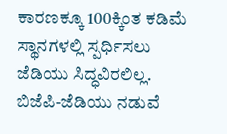ಕಾರಣಕ್ಕೂ 100ಕ್ಕಿಂತ ಕಡಿಮೆ ಸ್ಥಾನಗಳಲ್ಲಿ ಸ್ಪರ್ಧಿಸಲು ಜೆಡಿಯು ಸಿದ್ಧವಿರಲಿಲ್ಲ. ಬಿಜೆಪಿ-ಜೆಡಿಯು ನಡುವೆ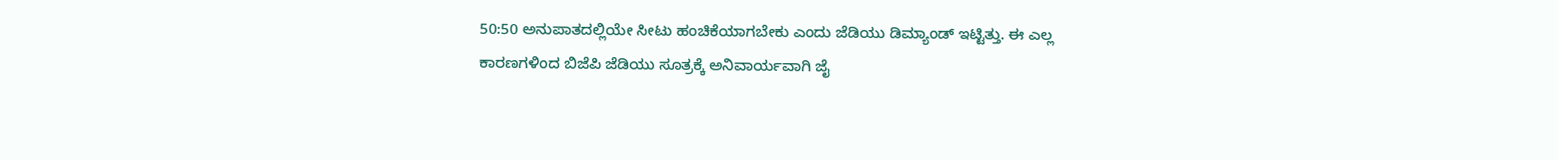50:50 ಅನುಪಾತದಲ್ಲಿಯೇ ಸೀಟು ಹಂಚಿಕೆಯಾಗಬೇಕು ಎಂದು ಜೆಡಿಯು ಡಿಮ್ಯಾಂಡ್‌ ಇಟ್ಟಿತ್ತು. ಈ ಎಲ್ಲ ಕಾರಣಗಳಿಂದ ಬಿಜೆಪಿ ಜೆಡಿಯು ಸೂತ್ರಕ್ಕೆ ಅನಿವಾರ್ಯವಾಗಿ ಜೈ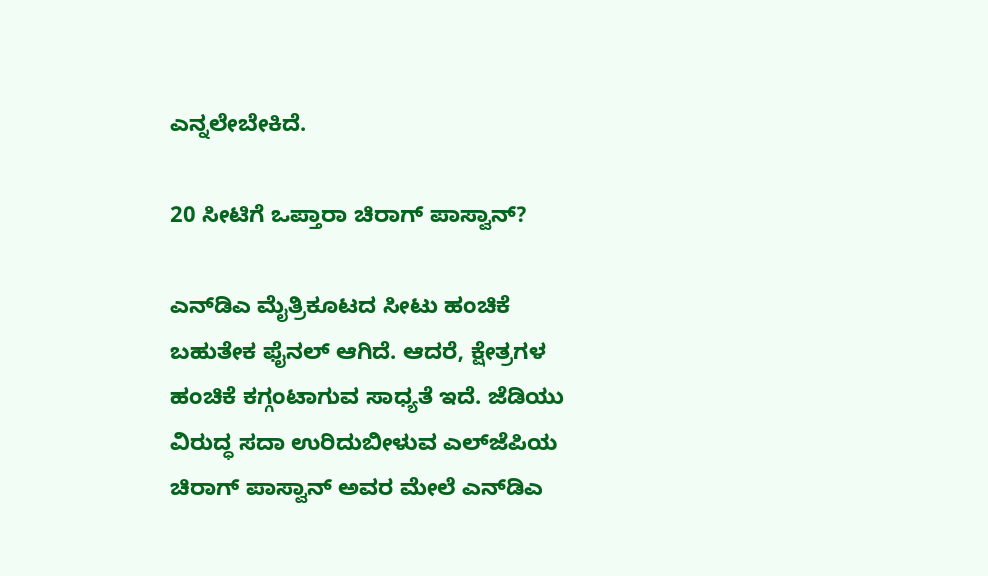ಎನ್ನಲೇಬೇಕಿದೆ.

20 ಸೀಟಿಗೆ ಒಪ್ತಾರಾ ಚಿರಾಗ್‌ ಪಾಸ್ವಾನ್‌?

ಎನ್‌ಡಿಎ ಮೈತ್ರಿಕೂಟದ ಸೀಟು ಹಂಚಿಕೆ ಬಹುತೇಕ ಫೈನಲ್‌ ಆಗಿದೆ. ಆದರೆ, ಕ್ಷೇತ್ರಗಳ ಹಂಚಿಕೆ ಕಗ್ಗಂಟಾಗುವ ಸಾಧ್ಯತೆ ಇದೆ. ಜೆಡಿಯು ವಿರುದ್ಧ ಸದಾ ಉರಿದುಬೀಳುವ ಎಲ್‌ಜೆಪಿಯ ಚಿರಾಗ್‌ ಪಾಸ್ವಾನ್‌ ಅವರ ಮೇಲೆ ಎನ್‌ಡಿಎ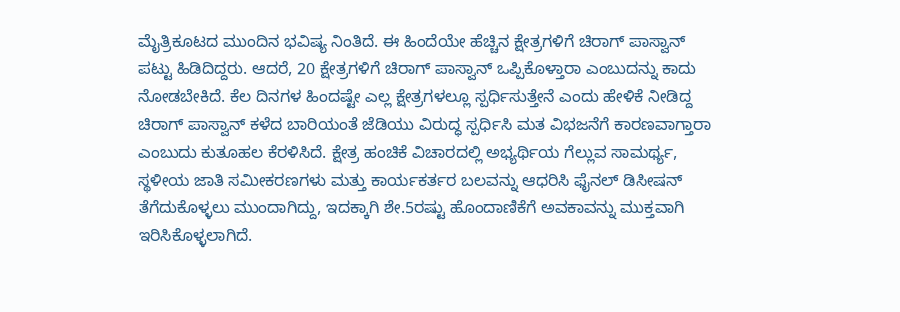ಮೈತ್ರಿಕೂಟದ ಮುಂದಿನ ಭವಿಷ್ಯ ನಿಂತಿದೆ. ಈ ಹಿಂದೆಯೇ ಹೆಚ್ಚಿನ ಕ್ಷೇತ್ರಗಳಿಗೆ ಚಿರಾಗ್‌ ಪಾಸ್ವಾನ್‌ ಪಟ್ಟು ಹಿಡಿದಿದ್ದರು. ಆದರೆ, 20 ಕ್ಷೇತ್ರಗಳಿಗೆ ಚಿರಾಗ್‌ ಪಾಸ್ವಾನ್‌ ಒಪ್ಪಿಕೊಳ್ತಾರಾ ಎಂಬುದನ್ನು ಕಾದು ನೋಡಬೇಕಿದೆ. ಕೆಲ ದಿನಗಳ ಹಿಂದಷ್ಟೇ ಎಲ್ಲ ಕ್ಷೇತ್ರಗಳಲ್ಲೂ ಸ್ಪರ್ಧಿಸುತ್ತೇನೆ ಎಂದು ಹೇಳಿಕೆ ನೀಡಿದ್ದ ಚಿರಾಗ್‌ ಪಾಸ್ವಾನ್‌ ಕಳೆದ ಬಾರಿಯಂತೆ ಜೆಡಿಯು ವಿರುದ್ಧ ಸ್ಪರ್ಧಿಸಿ ಮತ ವಿಭಜನೆಗೆ ಕಾರಣವಾಗ್ತಾರಾ ಎಂಬುದು ಕುತೂಹಲ ಕೆರಳಿಸಿದೆ. ಕ್ಷೇತ್ರ ಹಂಚಿಕೆ ವಿಚಾರದಲ್ಲಿ ಅಭ್ಯರ್ಥಿಯ ಗೆಲ್ಲುವ ಸಾಮರ್ಥ್ಯ, ಸ್ಥಳೀಯ ಜಾತಿ ಸಮೀಕರಣಗಳು ಮತ್ತು ಕಾರ್ಯಕರ್ತರ ಬಲವನ್ನು ಆಧರಿಸಿ ಫೈನಲ್‌ ಡಿಸೀಷನ್‌ ತೆಗೆದುಕೊಳ್ಳಲು ಮುಂದಾಗಿದ್ದು, ಇದಕ್ಕಾಗಿ ಶೇ.5ರಷ್ಟು ಹೊಂದಾಣಿಕೆಗೆ ಅವಕಾವನ್ನು ಮುಕ್ತವಾಗಿ ಇರಿಸಿಕೊಳ್ಳಲಾಗಿದೆ.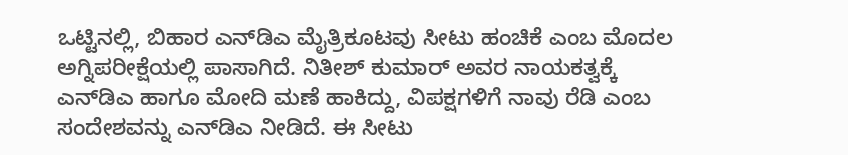ಒಟ್ಟಿನಲ್ಲಿ, ಬಿಹಾರ ಎನ್‌ಡಿಎ ಮೈತ್ರಿಕೂಟವು ಸೀಟು ಹಂಚಿಕೆ ಎಂಬ ಮೊದಲ ಅಗ್ನಿಪರೀಕ್ಷೆಯಲ್ಲಿ ಪಾಸಾಗಿದೆ. ನಿತೀಶ್ ಕುಮಾರ್ ಅವರ ನಾಯಕತ್ವಕ್ಕೆ ಎನ್‌ಡಿಎ ಹಾಗೂ ಮೋದಿ ಮಣೆ ಹಾಕಿದ್ದು, ವಿಪಕ್ಷಗಳಿಗೆ ನಾವು ರೆಡಿ ಎಂಬ ಸಂದೇಶವನ್ನು ಎನ್‌ಡಿಎ ನೀಡಿದೆ. ಈ ಸೀಟು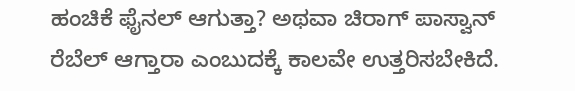ಹಂಚಿಕೆ ಫೈನಲ್‌ ಆಗುತ್ತಾ? ಅಥವಾ ಚಿರಾಗ್‌ ಪಾಸ್ವಾನ್‌ ರೆಬೆಲ್‌ ಆಗ್ತಾರಾ ಎಂಬುದಕ್ಕೆ ಕಾಲವೇ ಉತ್ತರಿಸಬೇಕಿದೆ.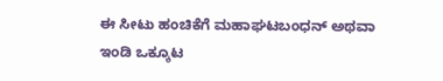ಈ ಸೀಟು ಹಂಚಿಕೆಗೆ ಮಹಾಘಟಬಂಧನ್‌ ಅಥವಾ ಇಂಡಿ ಒಕ್ಕೂಟ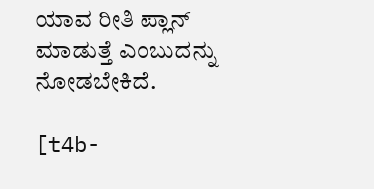ಯಾವ ರೀತಿ ಪ್ಲಾನ್‌ ಮಾಡುತ್ತೆ ಎಂಬುದನ್ನು ನೋಡಬೇಕಿದೆ.

[t4b-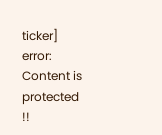ticker]
error: Content is protected !!